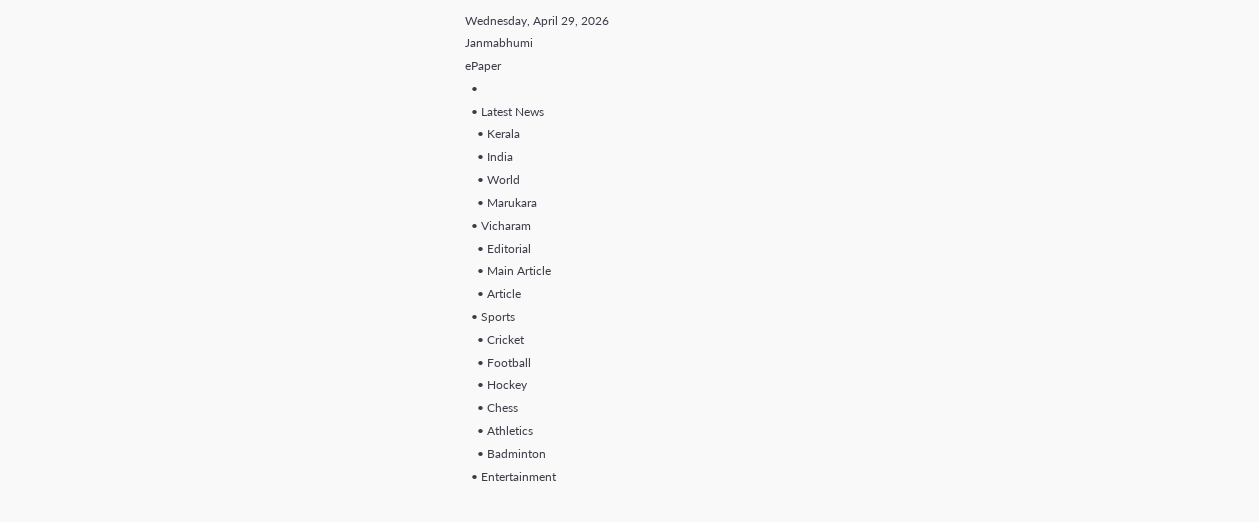Wednesday, April 29, 2026
Janmabhumi
ePaper
  •
  • Latest News
    • Kerala
    • India
    • World
    • Marukara
  • Vicharam
    • Editorial
    • Main Article
    • Article
  • Sports
    • Cricket
    • Football
    • Hockey
    • Chess
    • Athletics
    • Badminton
  • Entertainment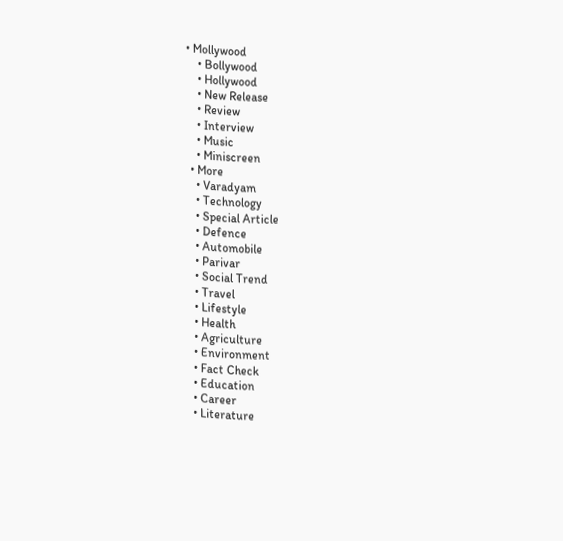• Mollywood
    • Bollywood
    • Hollywood
    • New Release
    • Review
    • Interview
    • Music
    • Miniscreen
  • More
    • Varadyam
    • Technology
    • Special Article
    • Defence
    • Automobile
    • Parivar
    • Social Trend
    • Travel
    • Lifestyle
    • Health
    • Agriculture
    • Environment
    • Fact Check
    • Education
    • Career
    • Literature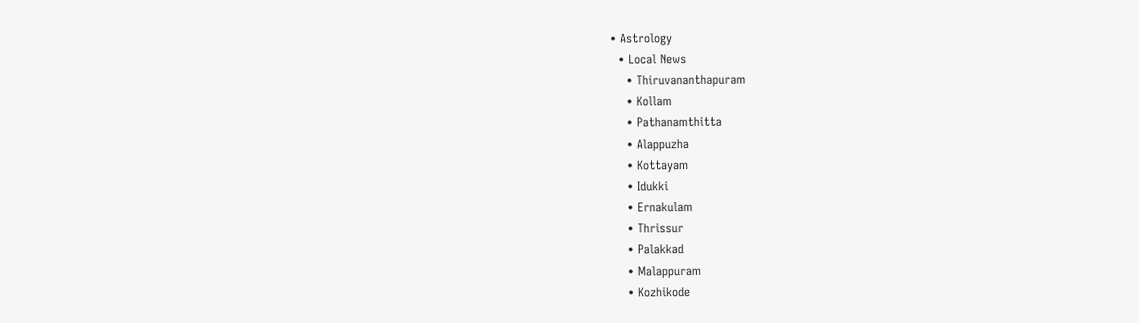• Astrology
  • Local News
    • Thiruvananthapuram
    • Kollam
    • Pathanamthitta
    • Alappuzha
    • Kottayam
    • Idukki
    • Ernakulam
    • Thrissur
    • Palakkad
    • Malappuram
    • Kozhikode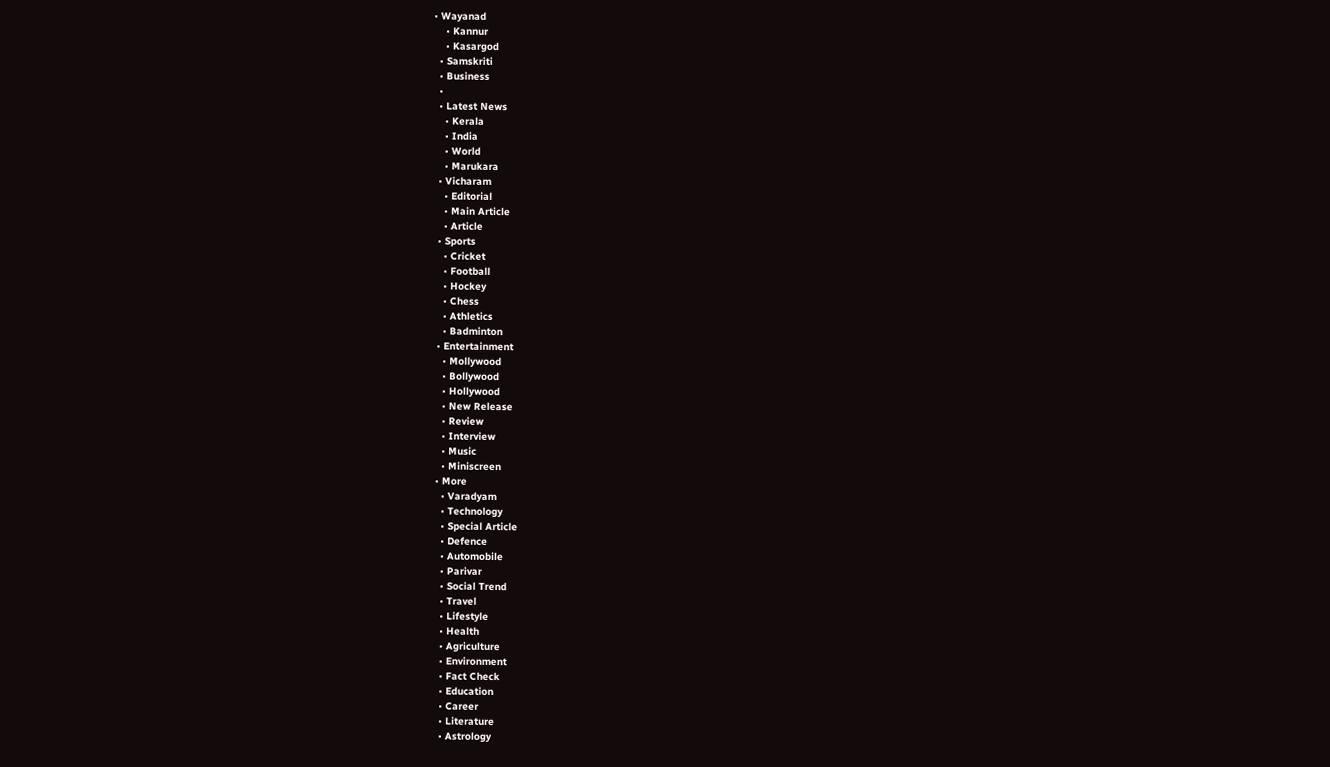• Wayanad
    • Kannur
    • Kasargod
  • Samskriti
  • Business
  •
  • Latest News
    • Kerala
    • India
    • World
    • Marukara
  • Vicharam
    • Editorial
    • Main Article
    • Article
  • Sports
    • Cricket
    • Football
    • Hockey
    • Chess
    • Athletics
    • Badminton
  • Entertainment
    • Mollywood
    • Bollywood
    • Hollywood
    • New Release
    • Review
    • Interview
    • Music
    • Miniscreen
  • More
    • Varadyam
    • Technology
    • Special Article
    • Defence
    • Automobile
    • Parivar
    • Social Trend
    • Travel
    • Lifestyle
    • Health
    • Agriculture
    • Environment
    • Fact Check
    • Education
    • Career
    • Literature
    • Astrology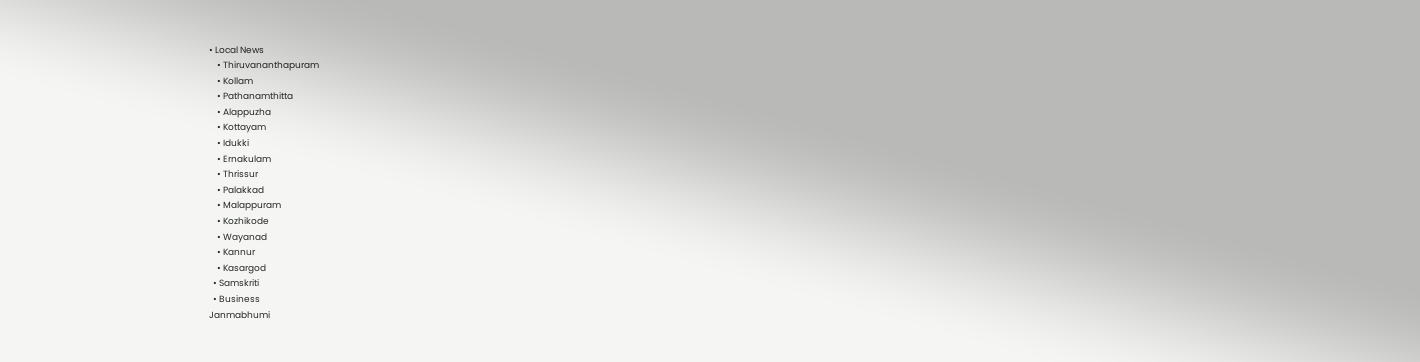• Local News
    • Thiruvananthapuram
    • Kollam
    • Pathanamthitta
    • Alappuzha
    • Kottayam
    • Idukki
    • Ernakulam
    • Thrissur
    • Palakkad
    • Malappuram
    • Kozhikode
    • Wayanad
    • Kannur
    • Kasargod
  • Samskriti
  • Business
Janmabhumi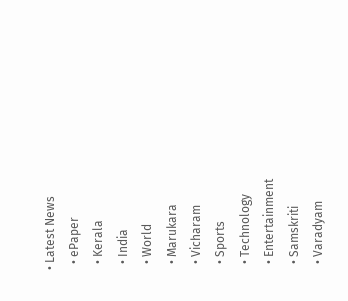• Latest News
  • ePaper
  • Kerala
  • India
  • World
  • Marukara
  • Vicharam
  • Sports
  • Technology
  • Entertainment
  • Samskriti
  • Varadyam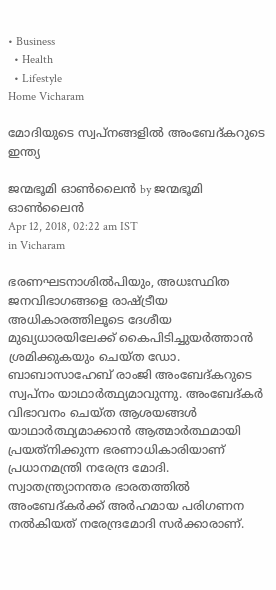• Business
  • Health
  • Lifestyle
Home Vicharam

മോദിയുടെ സ്വപ്‌നങ്ങളില്‍ അംബേദ്കറുടെ ഇന്ത്യ

ജന്മഭൂമി ഓണ്‍ലൈന്‍ by ജന്മഭൂമി ഓണ്‍ലൈന്‍
Apr 12, 2018, 02:22 am IST
in Vicharam

ഭരണഘടനാശില്‍പിയും, അധഃസ്ഥിത ജനവിഭാഗങ്ങളെ രാഷ്‌ട്രീയ അധികാരത്തിലൂടെ ദേശീയ മുഖ്യധാരയിലേക്ക് കൈപിടിച്ചുയര്‍ത്താന്‍ ശ്രമിക്കുകയും ചെയ്ത ഡോ. ബാബാസാഹേബ് രാംജി അംബേദ്കറുടെ സ്വപ്‌നം യാഥാര്‍ത്ഥ്യമാവുന്നു. അംബേദ്കര്‍ വിഭാവനം ചെയ്ത ആശയങ്ങള്‍ യാഥാര്‍ത്ഥ്യമാക്കാന്‍ ആത്മാര്‍ത്ഥമായി പ്രയത്‌നിക്കുന്ന ഭരണാധികാരിയാണ് പ്രധാനമന്ത്രി നരേന്ദ്ര മോദി. സ്വാതന്ത്ര്യാനന്തര ഭാരതത്തില്‍ അംബേദ്കര്‍ക്ക് അര്‍ഹമായ പരിഗണന നല്‍കിയത് നരേന്ദ്രമോദി സര്‍ക്കാരാണ്.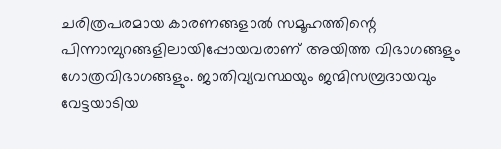ചരിത്രപരമായ കാരണങ്ങളാല്‍ സമൂഹത്തിന്റെ പിന്നാമ്പുറങ്ങളിലായിപ്പോയവരാണ് അയിത്ത വിഭാഗങ്ങളും ഗോത്രവിഭാഗങ്ങളും. ജാതിവ്യവസ്ഥയും ജന്മിസമ്പ്രദായവും വേട്ടയാടിയ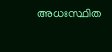അധഃസ്ഥിത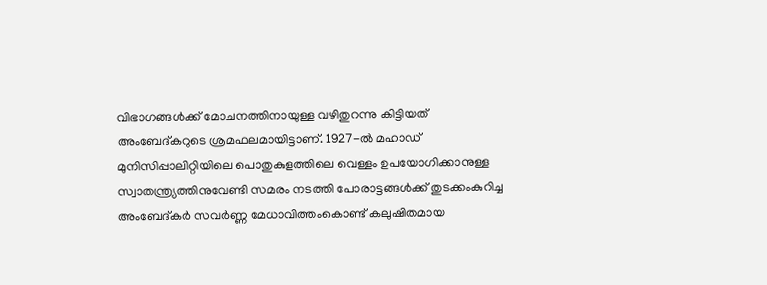വിഭാഗങ്ങള്‍ക്ക് മോചനത്തിനായുള്ള വഴിതുറന്നു കിട്ടിയത് അംബേദ്കറുടെ ശ്രമഫലമായിട്ടാണ്. 1927-ല്‍ മഹാഡ് മുനിസിപ്പാലിറ്റിയിലെ പൊതുകുളത്തിലെ വെള്ളം ഉപയോഗിക്കാനുള്ള സ്വാതന്ത്ര്യത്തിനുവേണ്ടി സമരം നടത്തി പോരാട്ടങ്ങള്‍ക്ക് തുടക്കംകുറിച്ച അംബേദ്കര്‍ സവര്‍ണ്ണ മേധാവിത്തംകൊണ്ട് കലുഷിതമായ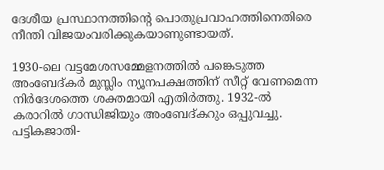ദേശീയ പ്രസ്ഥാനത്തിന്റെ പൊതുപ്രവാഹത്തിനെതിരെ നീന്തി വിജയംവരിക്കുകയാണുണ്ടായത്.

1930-ലെ വട്ടമേശസമ്മേളനത്തില്‍ പങ്കെടുത്ത അംബേദ്കര്‍ മുസ്ലിം ന്യൂനപക്ഷത്തിന് സീറ്റ് വേണമെന്ന നിര്‍ദേശത്തെ ശക്തമായി എതിര്‍ത്തു. 1932-ല്‍  കരാറില്‍ ഗാന്ധിജിയും അംബേദ്കറും ഒപ്പുവച്ചു. പട്ടികജാതി-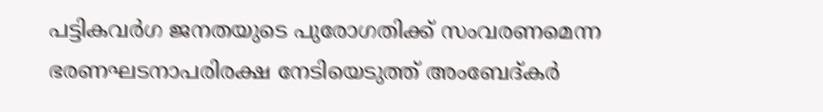പട്ടികവര്‍ഗ ജനതയുടെ പുരോഗതിക്ക് സംവരണമെന്ന ഭരണഘടനാപരിരക്ഷ നേടിയെടുത്ത് അംബേദ്കര്‍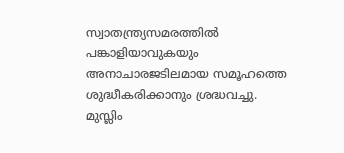സ്വാതന്ത്ര്യസമരത്തില്‍ പങ്കാളിയാവുകയും അനാചാരജടിലമായ സമൂഹത്തെ ശുദ്ധീകരിക്കാനും ശ്രദ്ധവച്ചു. മുസ്ലിം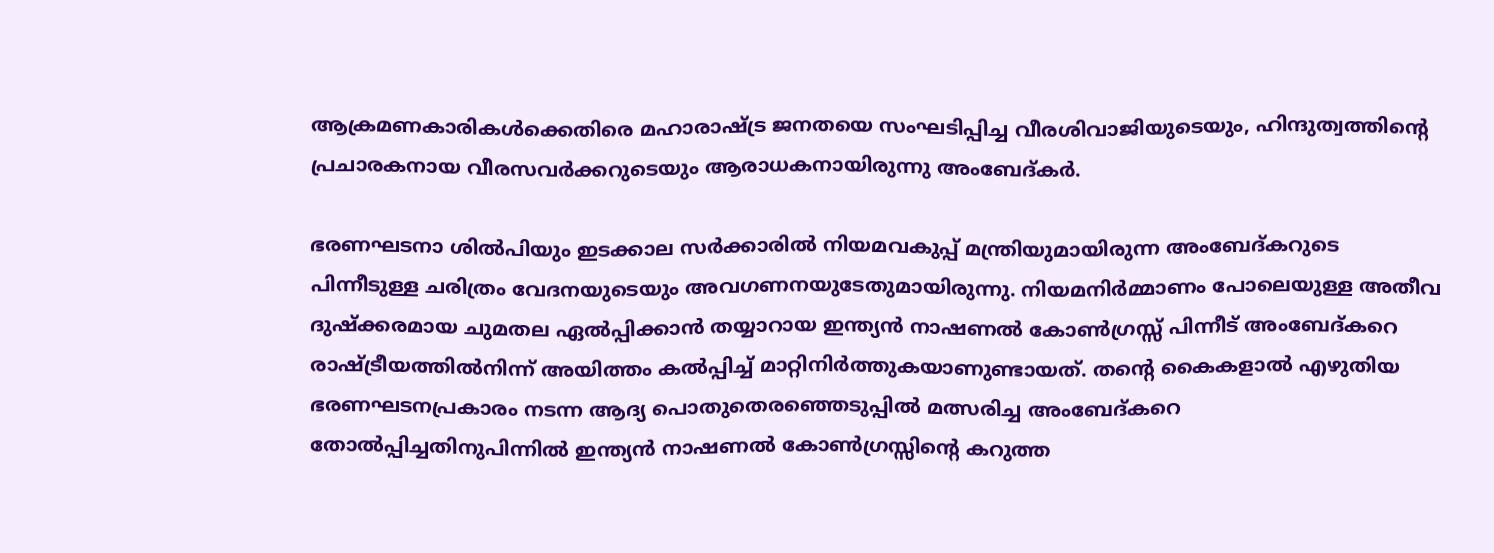ആക്രമണകാരികള്‍ക്കെതിരെ മഹാരാഷ്‌ട്ര ജനതയെ സംഘടിപ്പിച്ച വീരശിവാജിയുടെയും, ഹിന്ദുത്വത്തിന്റെ പ്രചാരകനായ വീരസവര്‍ക്കറുടെയും ആരാധകനായിരുന്നു അംബേദ്കര്‍.

ഭരണഘടനാ ശില്‍പിയും ഇടക്കാല സര്‍ക്കാരില്‍ നിയമവകുപ്പ് മന്ത്രിയുമായിരുന്ന അംബേദ്കറുടെ പിന്നീടുള്ള ചരിത്രം വേദനയുടെയും അവഗണനയുടേതുമായിരുന്നു. നിയമനിര്‍മ്മാണം പോലെയുള്ള അതീവ ദുഷ്‌ക്കരമായ ചുമതല ഏല്‍പ്പിക്കാന്‍ തയ്യാറായ ഇന്ത്യന്‍ നാഷണല്‍ കോണ്‍ഗ്രസ്സ് പിന്നീട് അംബേദ്കറെ രാഷ്‌ട്രീയത്തില്‍നിന്ന് അയിത്തം കല്‍പ്പിച്ച് മാറ്റിനിര്‍ത്തുകയാണുണ്ടായത്. തന്റെ കൈകളാല്‍ എഴുതിയ ഭരണഘടനപ്രകാരം നടന്ന ആദ്യ പൊതുതെരഞ്ഞെടുപ്പില്‍ മത്സരിച്ച അംബേദ്കറെ തോല്‍പ്പിച്ചതിനുപിന്നില്‍ ഇന്ത്യന്‍ നാഷണല്‍ കോണ്‍ഗ്രസ്സിന്റെ കറുത്ത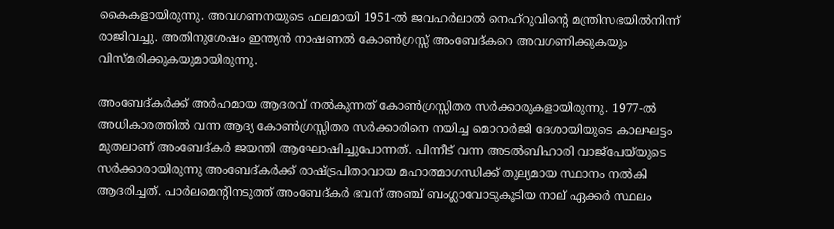കൈകളായിരുന്നു. അവഗണനയുടെ ഫലമായി 1951-ല്‍ ജവഹര്‍ലാല്‍ നെഹ്‌റുവിന്റെ മന്ത്രിസഭയില്‍നിന്ന് രാജിവച്ചു. അതിനുശേഷം ഇന്ത്യന്‍ നാഷണല്‍ കോണ്‍ഗ്രസ്സ് അംബേദ്കറെ അവഗണിക്കുകയും വിസ്മരിക്കുകയുമായിരുന്നു.

അംബേദ്കര്‍ക്ക് അര്‍ഹമായ ആദരവ് നല്‍കുന്നത് കോണ്‍ഗ്രസ്സിതര സര്‍ക്കാരുകളായിരുന്നു. 1977-ല്‍ അധികാരത്തില്‍ വന്ന ആദ്യ കോണ്‍ഗ്രസ്സിതര സര്‍ക്കാരിനെ നയിച്ച മൊറാര്‍ജി ദേശായിയുടെ കാലഘട്ടം മുതലാണ് അംബേദ്കര്‍ ജയന്തി ആഘോഷിച്ചുപോന്നത്. പിന്നീട് വന്ന അടല്‍ബിഹാരി വാജ്‌പേയ്‌യുടെ സര്‍ക്കാരായിരുന്നു അംബേദ്കര്‍ക്ക് രാഷ്‌ട്രപിതാവായ മഹാത്മാഗന്ധിക്ക് തുല്യമായ സ്ഥാനം നല്‍കി ആദരിച്ചത്. പാര്‍ലമെന്റിനടുത്ത് അംബേദ്കര്‍ ഭവന് അഞ്ച് ബംഗ്ലാവോടുകൂടിയ നാല് ഏക്കര്‍ സ്ഥലം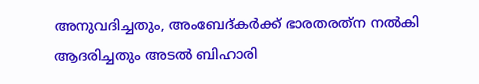അനുവദിച്ചതും, അംബേദ്കര്‍ക്ക് ഭാരതരത്‌ന നല്‍കി ആദരിച്ചതും അടല്‍ ബിഹാരി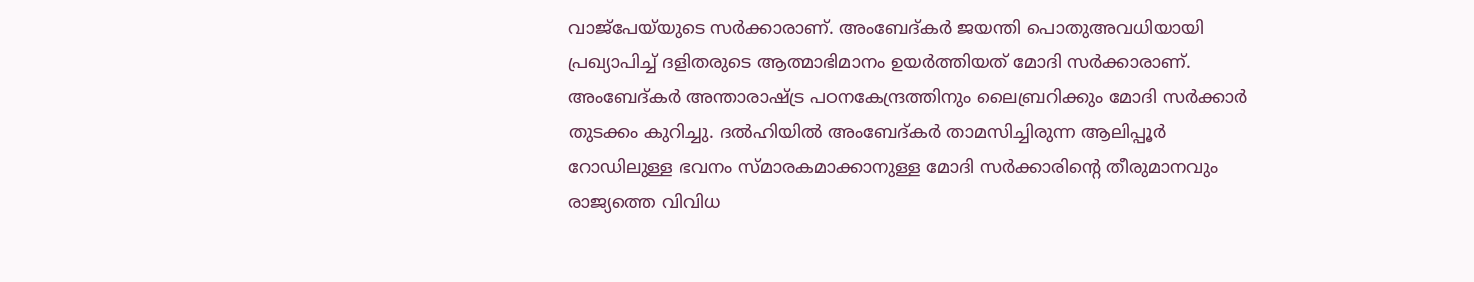വാജ്‌പേയ്‌യുടെ സര്‍ക്കാരാണ്. അംബേദ്കര്‍ ജയന്തി പൊതുഅവധിയായി പ്രഖ്യാപിച്ച് ദളിതരുടെ ആത്മാഭിമാനം ഉയര്‍ത്തിയത് മോദി സര്‍ക്കാരാണ്. അംബേദ്കര്‍ അന്താരാഷ്‌ട്ര പഠനകേന്ദ്രത്തിനും ലൈബ്രറിക്കും മോദി സര്‍ക്കാര്‍ തുടക്കം കുറിച്ചു. ദല്‍ഹിയില്‍ അംബേദ്കര്‍ താമസിച്ചിരുന്ന ആലിപ്പൂര്‍ റോഡിലുള്ള ഭവനം സ്മാരകമാക്കാനുള്ള മോദി സര്‍ക്കാരിന്റെ തീരുമാനവും രാജ്യത്തെ വിവിധ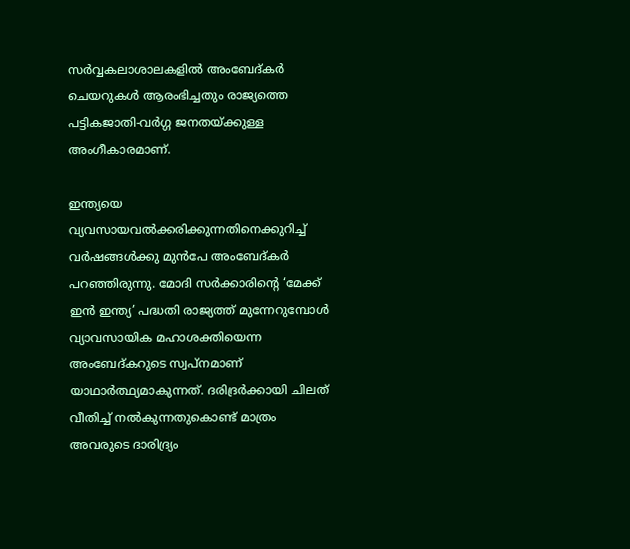സര്‍വ്വകലാശാലകളില്‍ അംബേദ്കര്‍ ചെയറുകള്‍ ആരംഭിച്ചതും രാജ്യത്തെ പട്ടികജാതി-വര്‍ഗ്ഗ ജനതയ്‌ക്കുള്ള അംഗീകാരമാണ്.

ഇന്ത്യയെ വ്യവസായവല്‍ക്കരിക്കുന്നതിനെക്കുറിച്ച് വര്‍ഷങ്ങള്‍ക്കു മുന്‍പേ അംബേദ്കര്‍ പറഞ്ഞിരുന്നു. മോദി സര്‍ക്കാരിന്റെ ‘മേക്ക് ഇന്‍ ഇന്ത്യ’ പദ്ധതി രാജ്യത്ത് മുന്നേറുമ്പോള്‍ വ്യാവസായിക മഹാശക്തിയെന്ന അംബേദ്കറുടെ സ്വപ്‌നമാണ് യാഥാര്‍ത്ഥ്യമാകുന്നത്. ദരിദ്രര്‍ക്കായി ചിലത് വീതിച്ച് നല്‍കുന്നതുകൊണ്ട് മാത്രം അവരുടെ ദാരിദ്ര്യം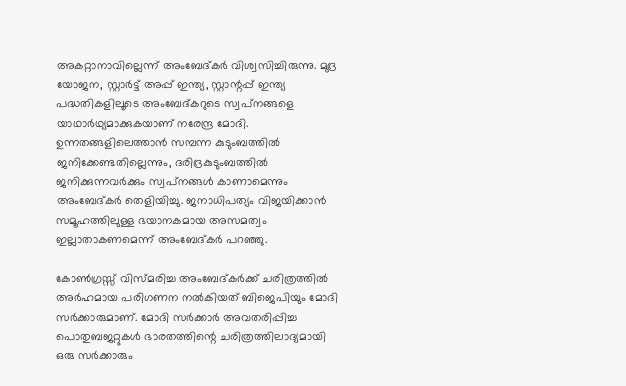അകറ്റാനാവില്ലെന്ന് അംബേദ്കര്‍ വിശ്വസിച്ചിരുന്നു. മുദ്ര യോജന, സ്റ്റാര്‍ട്ട് അപ്പ് ഇന്ത്യ, സ്റ്റാന്റപ്പ് ഇന്ത്യ പദ്ധതികളിലൂടെ അംബേദ്കറുടെ സ്വപ്‌നങ്ങളെ യാഥാര്‍ഥ്യമാക്കുകയാണ് നരേന്ദ്ര മോദി. ഉന്നതങ്ങളിലെത്താന്‍ സമ്പന്ന കുടുംബത്തില്‍ ജനിക്കേണ്ടതില്ലെന്നും, ദരിദ്രകുടുംബത്തില്‍ ജനിക്കുന്നവര്‍ക്കും സ്വപ്‌നങ്ങള്‍ കാണാമെന്നും അംബേദ്കര്‍ തെളിയിച്ചു. ജനാധിപത്യം വിജയിക്കാന്‍ സമൂഹത്തിലുള്ള ഭയാനകമായ അസമത്വം ഇല്ലാതാകണമെന്ന് അംബേദ്കര്‍ പറഞ്ഞു.

കോണ്‍ഗ്രസ്സ് വിസ്മരിച്ച അംബേദ്കര്‍ക്ക് ചരിത്രത്തില്‍ അര്‍ഹമായ പരിഗണന നല്‍കിയത് ബിജെപിയും മോദി സര്‍ക്കാരുമാണ്. മോദി സര്‍ക്കാര്‍ അവതരിപ്പിച്ച പൊതുബജറ്റുകള്‍ ഭാരതത്തിന്റെ ചരിത്രത്തിലാദ്യമായി ഒരു സര്‍ക്കാരും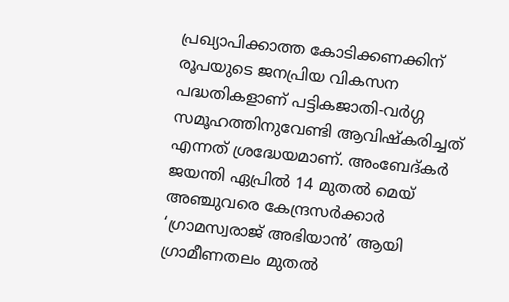പ്രഖ്യാപിക്കാത്ത കോടിക്കണക്കിന് രൂപയുടെ ജനപ്രിയ വികസന പദ്ധതികളാണ് പട്ടികജാതി-വര്‍ഗ്ഗ സമൂഹത്തിനുവേണ്ടി ആവിഷ്‌കരിച്ചത് എന്നത് ശ്രദ്ധേയമാണ്. അംബേദ്കര്‍ ജയന്തി ഏപ്രില്‍ 14 മുതല്‍ മെയ് അഞ്ചുവരെ കേന്ദ്രസര്‍ക്കാര്‍ ‘ഗ്രാമസ്വരാജ് അഭിയാന്‍’ ആയി ഗ്രാമീണതലം മുതല്‍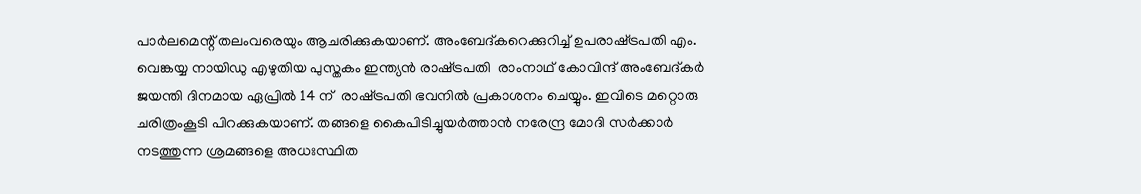പാര്‍ലമെന്റ് തലംവരെയും ആചരിക്കുകയാണ്. അംബേദ്കറെക്കുറിച്ച് ഉപരാഷ്‌ട്രപതി എം. വെങ്കയ്യ നായിഡു എഴുതിയ പുസ്തകം ഇന്ത്യന്‍ രാഷ്‌ട്രപതി  രാംനാഥ് കോവിന്ദ് അംബേദ്കര്‍ ജയന്തി ദിനമായ ഏപ്രില്‍ 14 ന്  രാഷ്‌ട്രപതി ഭവനില്‍ പ്രകാശനം ചെയ്യും. ഇവിടെ മറ്റൊരു ചരിത്രംകൂടി പിറക്കുകയാണ്. തങ്ങളെ കൈപിടിച്ചുയര്‍ത്താന്‍ നരേന്ദ്ര മോദി സര്‍ക്കാര്‍ നടത്തുന്ന ശ്രമങ്ങളെ അധഃസ്ഥിത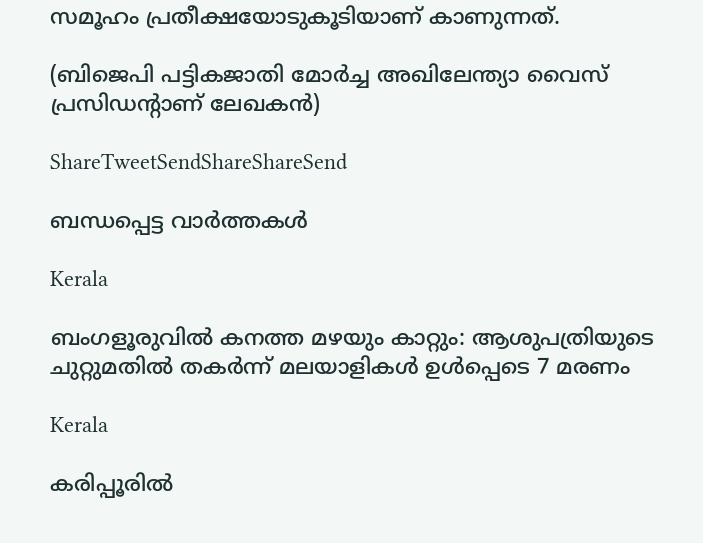സമൂഹം പ്രതീക്ഷയോടുകൂടിയാണ് കാണുന്നത്.

(ബിജെപി പട്ടികജാതി മോര്‍ച്ച അഖിലേന്ത്യാ വൈസ് പ്രസിഡന്റാണ് ലേഖകന്‍)

ShareTweetSendShareShareSend

ബന്ധപ്പെട്ട വാര്‍ത്തകള്‍

Kerala

ബംഗളൂരുവില്‍ കനത്ത മഴയും കാറ്റും: ആശുപത്രിയുടെ ചുറ്റുമതില്‍ തകര്‍ന്ന് മലയാളികള്‍ ഉള്‍പ്പെടെ 7 മരണം

Kerala

കരിപ്പൂരില്‍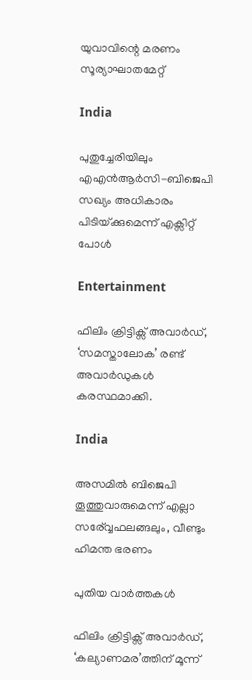യുവാവിന്റെ മരണം സൂര്യാഘാതമേറ്റ്

India

പുതുച്ചേരിയിലും എഎന്‍ആര്‍സി-ബിജെപി സഖ്യം അധികാരം പിടിയ്‌ക്കുമെന്ന് എക്സിറ്റ് പോള്‍

Entertainment

ഫിലിം ക്രിട്ടിക്സ് അവാർഡ്, ‘സമസ്താലോക’ രണ്ട് അവാർഡുകൾ കരസ്ഥമാക്കി.

India

അസമില്‍ ബിജെപി തൂത്തുവാരുമെന്ന് എല്ലാ സര‍്വ്വേഫലങ്ങലും, വീണ്ടും ഹിമന്ത ഭരണം

പുതിയ വാര്‍ത്തകള്‍

ഫിലിം ക്രിട്ടിക്സ് അവാർഡ്, ‘കല്യാണമര’ത്തിന് മൂന്ന്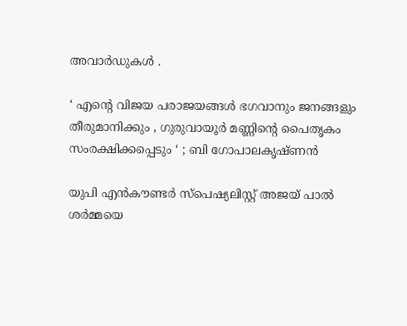അവാർഡുകൾ .

‘ എന്റെ വിജയ പരാജയങ്ങൾ ഭഗവാനും ജനങ്ങളും തീരുമാനിക്കും , ഗുരുവായൂർ മണ്ണിന്റെ പൈതൃകം സംരക്ഷിക്കപ്പെടും ‘ ; ബി ഗോപാലകൃഷ്ണൻ

യുപി എൻകൗണ്ടർ സ്പെഷ്യലിസ്റ്റ് അജയ് പാൽ ശർമ്മയെ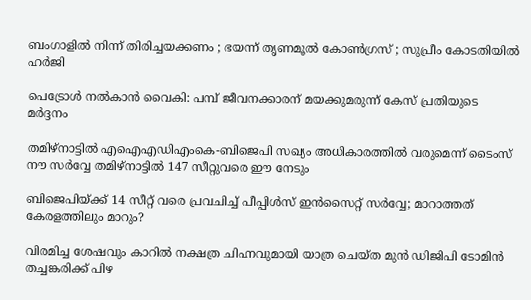ബംഗാളിൽ നിന്ന് തിരിച്ചയക്കണം ; ഭയന്ന് തൃണമൂൽ കോൺഗ്രസ് ; സുപ്രീം കോടതിയിൽ ഹർജി

പെട്രോള്‍ നല്‍കാന്‍ വൈകി: പമ്പ് ജീവനക്കാരന് മയക്കുമരുന്ന് കേസ് പ്രതിയുടെ മര്‍ദ്ദനം

തമിഴ്നാട്ടില്‍ എഐഎഡിഎംകെ-ബിജെപി സഖ്യം അധികാരത്തില്‍ വരുമെന്ന് ടൈംസ് നൗ സര്‍വ്വേ തമിഴ്നാട്ടില്‍ 147 സീറ്റുവരെ ഈ നേടും

ബിജെപിയ്‌ക്ക് 14 സീറ്റ് വരെ പ്രവചിച്ച് പീപ്പിള്‍സ് ഇന്‍സൈറ്റ് സര്‍വ്വേ; മാറാത്തത് കേരളത്തിലും മാറും?

വിരമിച്ച ശേഷവും കാറില്‍ നക്ഷത്ര ചിഹ്നവുമായി യാത്ര ചെയ്ത മുന്‍ ഡിജിപി ടോമിന്‍ തച്ചങ്കരിക്ക് പിഴ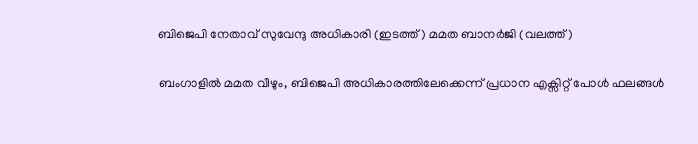ബിജെപി നേതാവ് സുവേന്ദു അധികാരി (ഇടത്ത്) മമത ബാനര്‍ജി (വലത്ത്)

ബംഗാളില്‍ മമത വീഴും, ബിജെപി അധികാരത്തിലേക്കെന്ന് പ്രധാന എക്സിറ്റ് പോള്‍ ഫലങ്ങള്‍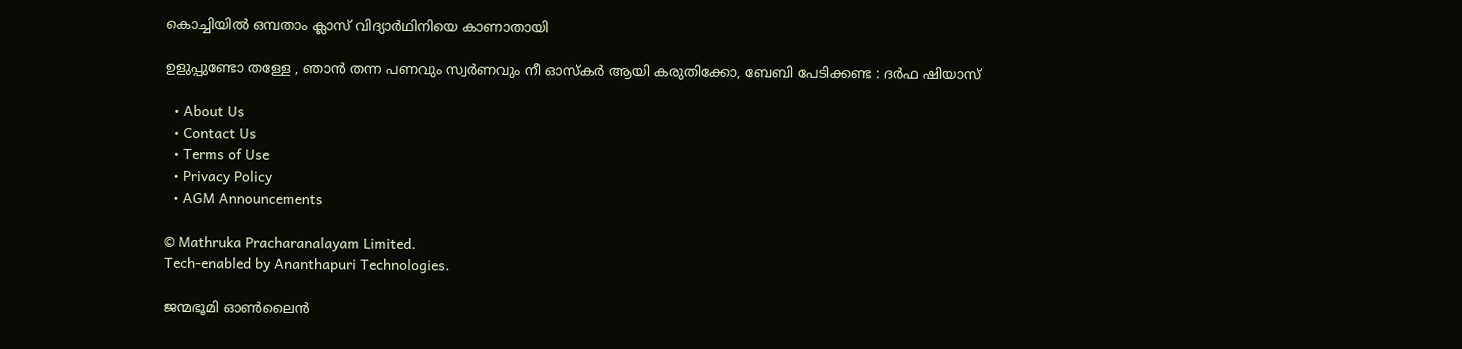കൊച്ചിയില്‍ ഒമ്പതാം ക്ലാസ് വിദ്യാര്‍ഥിനിയെ കാണാതായി

ഉളുപ്പുണ്ടോ തള്ളേ , ഞാൻ തന്ന പണവും സ്വര്‍ണവും നീ ഓസ്കർ ആയി കരുതിക്കോ, ബേബി പേടിക്കണ്ട : ദർഫ ഷിയാസ്

  • About Us
  • Contact Us
  • Terms of Use
  • Privacy Policy
  • AGM Announcements

© Mathruka Pracharanalayam Limited.
Tech-enabled by Ananthapuri Technologies.

ജന്മഭൂമി ഓണ്‍ലൈന്‍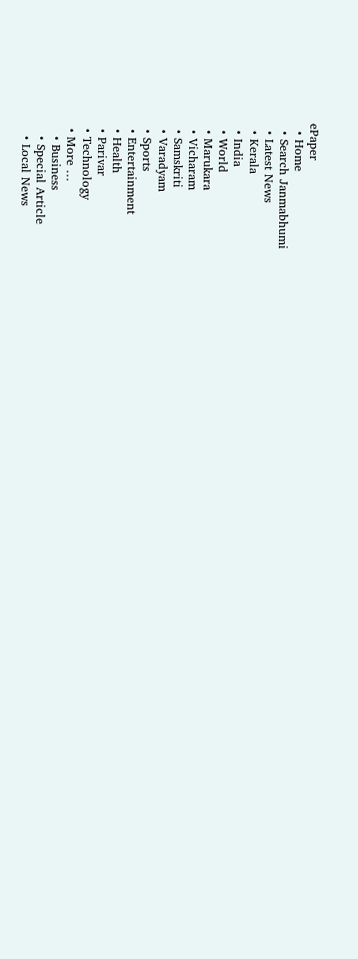ePaper
  • Home
  • Search Janmabhumi
  • Latest News
  • Kerala
  • India
  • World
  • Marukara
  • Vicharam
  • Samskriti
  • Varadyam
  • Sports
  • Entertainment
  • Health
  • Parivar
  • Technology
  • More …
    • Business
    • Special Article
    • Local News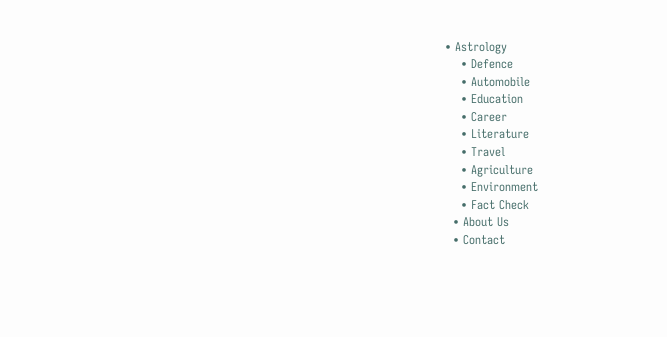• Astrology
    • Defence
    • Automobile
    • Education
    • Career
    • Literature
    • Travel
    • Agriculture
    • Environment
    • Fact Check
  • About Us
  • Contact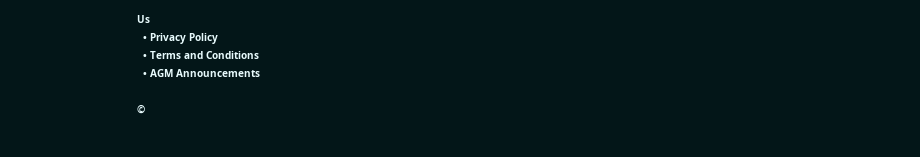Us
  • Privacy Policy
  • Terms and Conditions
  • AGM Announcements

©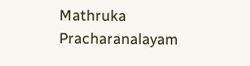Mathruka Pracharanalayam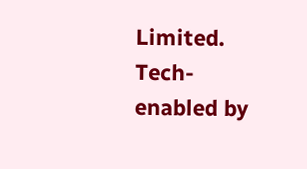Limited.
Tech-enabled by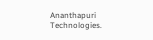Ananthapuri Technologies.